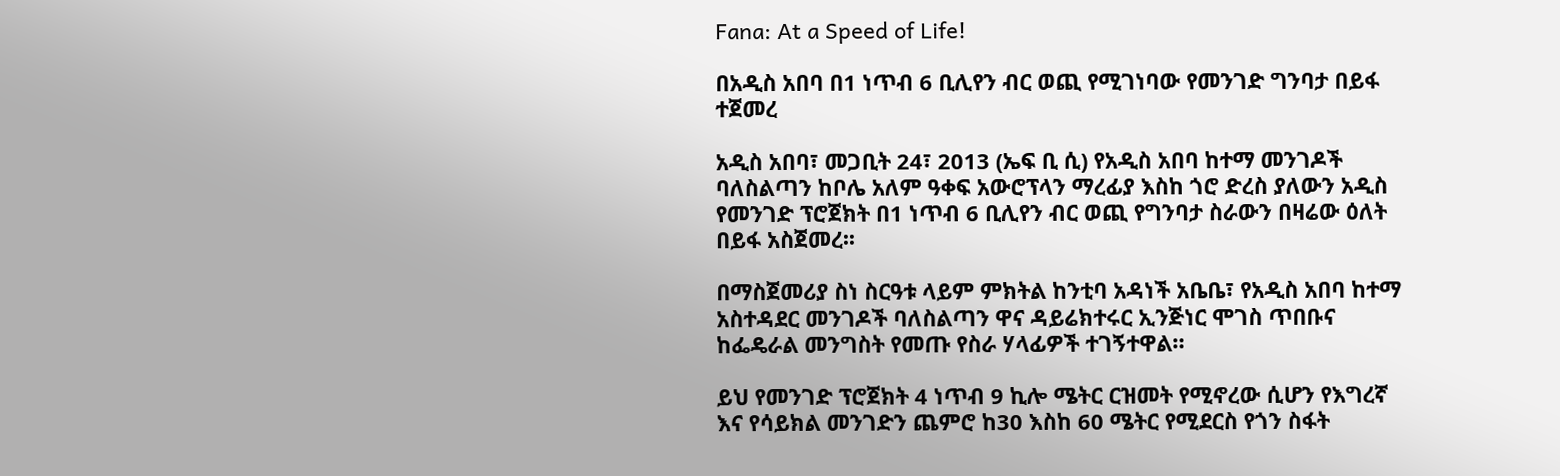Fana: At a Speed of Life!

በአዲስ አበባ በ1 ነጥብ 6 ቢሊየን ብር ወጪ የሚገነባው የመንገድ ግንባታ በይፋ ተጀመረ

አዲስ አበባ፣ መጋቢት 24፣ 2013 (ኤፍ ቢ ሲ) የአዲስ አበባ ከተማ መንገዶች ባለስልጣን ከቦሌ አለም ዓቀፍ አውሮፕላን ማረፊያ እስከ ጎሮ ድረስ ያለውን አዲስ የመንገድ ፕሮጀክት በ1 ነጥብ 6 ቢሊየን ብር ወጪ የግንባታ ስራውን በዛሬው ዕለት በይፋ አስጀመረ፡፡

በማስጀመሪያ ስነ ስርዓቱ ላይም ምክትል ከንቲባ አዳነች አቤቤ፣ የአዲስ አበባ ከተማ አስተዳደር መንገዶች ባለስልጣን ዋና ዳይሬክተሩር ኢንጅነር ሞገስ ጥበቡና ከፌዴራል መንግስት የመጡ የስራ ሃላፊዎች ተገኝተዋል።

ይህ የመንገድ ፕሮጀክት 4 ነጥብ 9 ኪሎ ሜትር ርዝመት የሚኖረው ሲሆን የእግረኛ እና የሳይክል መንገድን ጨምሮ ከ30 እስከ 60 ሜትር የሚደርስ የጎን ስፋት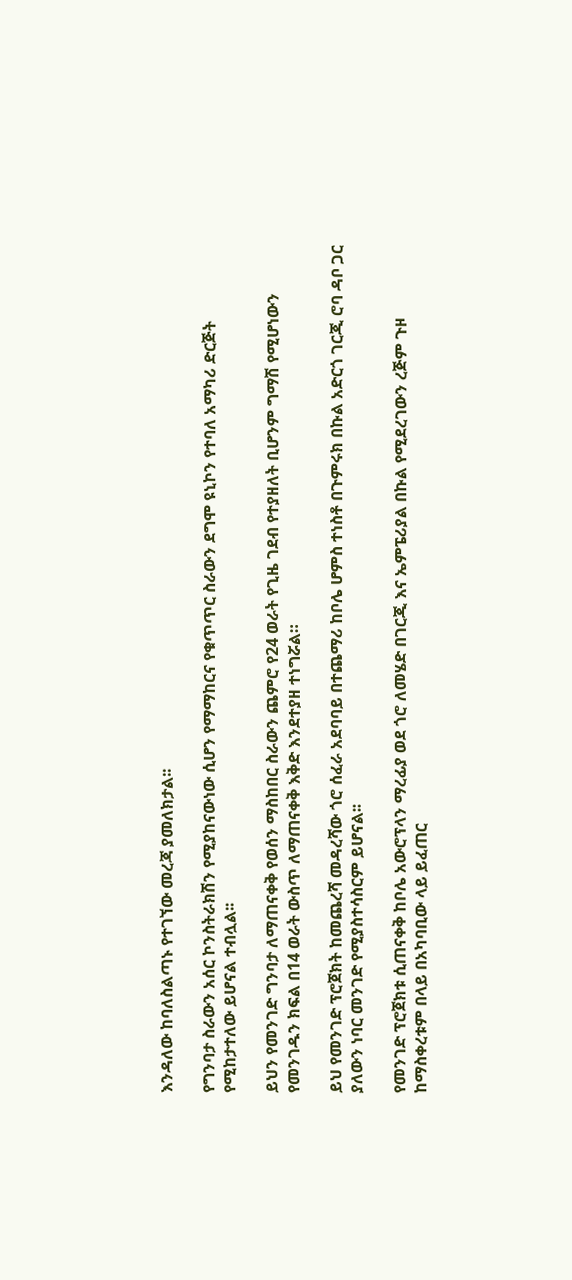እንዳለው ከባለስልጣኑ የተገኘው መረጃ ያመለክታል፡፡

የግንባታ ስራውን አሰር ኮንስትራክሽን የሚያከናውነው ሲሆን የማማከርና የቁጥጥር ስራውን ደግሞ ዩኒኮን የተባለ አማካሪ ድርጅት የሚከታተለው ይሆናል ተብሏል፡፡

ይህን የመንገድ ግንባታ ለማጠናቀቅ የወሰን ማስከበር ስራውን ጨምሮ የ24 ወራት የጊዜ ገደብ የተያዘለት ቢሆንም ግማሽ የሚሆነውን የመንገዱን ክፍል በ14 ወራት ውስጥ ለማጠናቀቅ እቅድ እንደተያዘ ተነግሯል።

ይህ የመንገድ ፕሮጀክት ከመጨረሻ መዳረሻው ጎሮ ሰፈራ አደባባይ በተጨማሪ ከቦሌ ሆምስ ተነስቶ በጉምሩክ በኩል አድርጎ ገርጂ ሮባ ዳቦ ጋር ያለውን ነባር መንገድ የሚያስተሳስርም ይሆናል፡፡

የመንገድ ፕሮጀክቱ ሲጠናቀቅ ከቦሌ አውሮፕላን ማረፊያ ወደ ጎሮ ለመሄድ በገርጂ እና ኤምፔሪያል በኩል የሚደረገውን ረጅም ጉዞ ከማስቀረቱም በላይ በአካባቢው ላይ ይፈጠር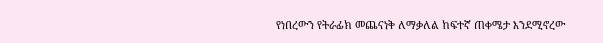የነበረውን የትራፊክ መጨናነቅ ለማቃለል ከፍተኛ ጠቀሜታ እንደሚኖረው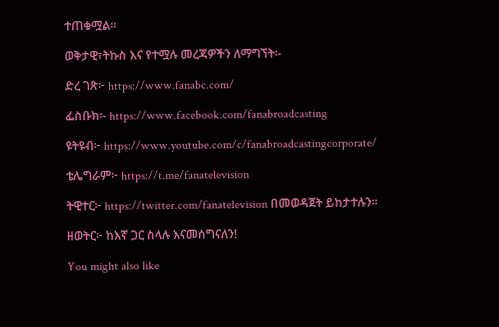ተጠቁሟል።

ወቅታዊ፣ትኩስ እና የተሟሉ መረጃዎችን ለማግኘት፡-

ድረ ገጽ፦ https://www.fanabc.com/

ፌስቡክ፡- https://www.facebook.com/fanabroadcasting

ዩትዩብ፦ https://www.youtube.com/c/fanabroadcastingcorporate/

ቴሌግራም፦ https://t.me/fanatelevision

ትዊተር፦ https://twitter.com/fanatelevision በመወዳጀት ይከታተሉን፡፡

ዘወትር፦ ከእኛ ጋር ስላሉ እናመሰግናለን!

You might also like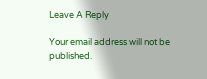Leave A Reply

Your email address will not be published.